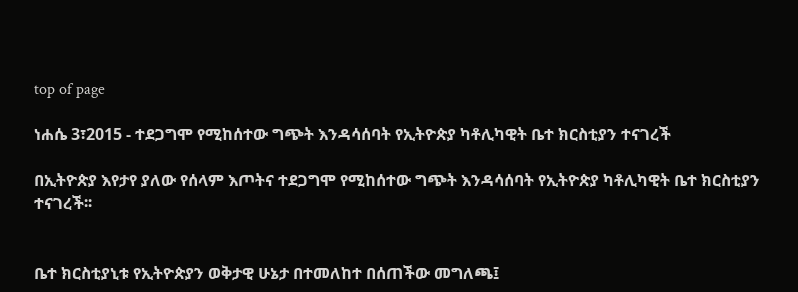top of page

ነሐሴ 3፣2015 - ተደጋግሞ የሚከሰተው ግጭት እንዳሳሰባት የኢትዮጵያ ካቶሊካዊት ቤተ ክርስቲያን ተናገረች

በኢትዮጵያ እየታየ ያለው የሰላም እጦትና ተደጋግሞ የሚከሰተው ግጭት እንዳሳሰባት የኢትዮጵያ ካቶሊካዊት ቤተ ክርስቲያን ተናገረች፡፡


ቤተ ክርስቲያኒቱ የኢትዮጵያን ወቅታዊ ሁኔታ በተመለከተ በሰጠችው መግለጫ፤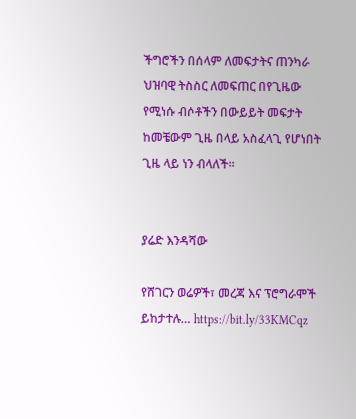ችግሮችን በሰላም ለመፍታትና ጠንካራ ህዝባዊ ትስስር ለመፍጠር በየጊዜው የሚነሱ ብሶቶችን በውይይት መፍታት ከመቼውም ጊዜ በላይ አስፈላጊ የሆነበት ጊዜ ላይ ነን ብላለች፡፡


ያሬድ እንዳሻው

የሸገርን ወሬዎች፣ መረጃ እና ፕሮግራሞች ይከታተሉ… https://bit.ly/33KMCqz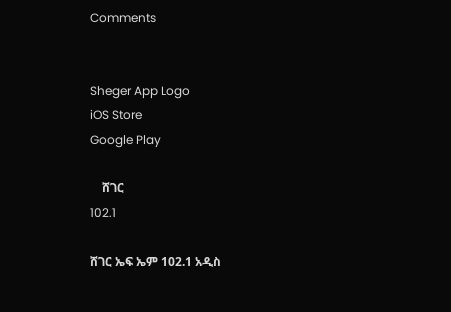Comments


Sheger App Logo
iOS Store
Google Play

    ሸገር
102.1

ሸገር ኤፍ ኤም 102.1 አዲስ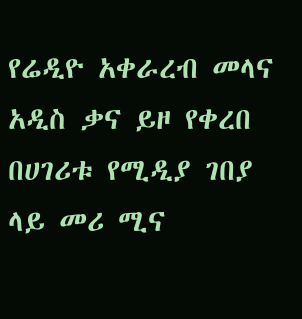የሬዲዮ አቀራረብ መላና አዲስ ቃና ይዞ የቀረበ በሀገሪቱ የሚዲያ ገበያ ላይ መሪ ሚና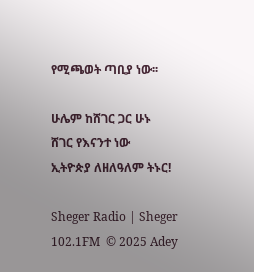የሚጫወት ጣቢያ ነው፡፡

ሁሌም ከሸገር ጋር ሁኑ
ሸገር የእናንተ ነው
ኢትዮጵያ ለዘለዓለም ትኑር!

Sheger Radio | Sheger 102.1FM  © 2025 Adey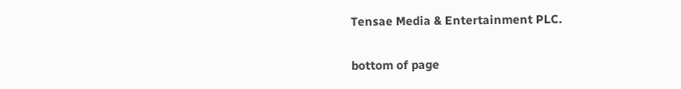Tensae Media & Entertainment PLC.

bottom of page